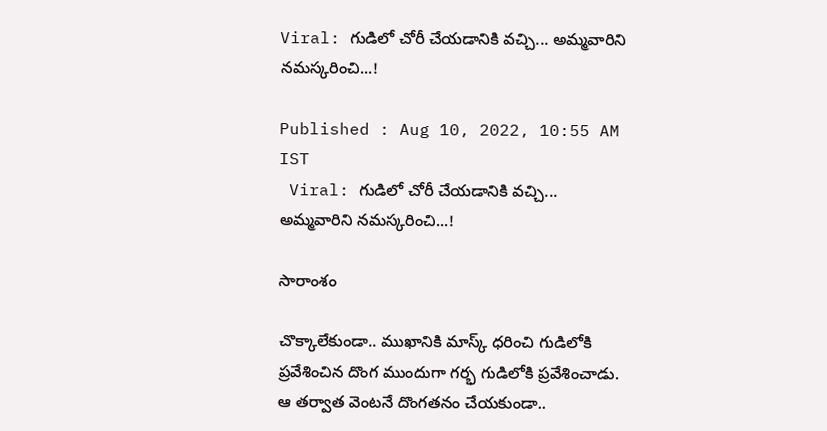Viral: గుడిలో చోరీ చేయడానికి వచ్చి... అమ్మవారిని నమస్కరించి...!

Published : Aug 10, 2022, 10:55 AM IST
 Viral: గుడిలో చోరీ చేయడానికి వచ్చి... అమ్మవారిని నమస్కరించి...!

సారాంశం

చొక్కాలేకుండా.. ముఖానికి మాస్క్ ధరించి గుడిలోకి ప్రవేశించిన దొంగ ముందుగా గర్భ గుడిలోకి ప్రవేశించాడు.  ఆ తర్వాత వెంటనే దొంగతనం చేయకుండా..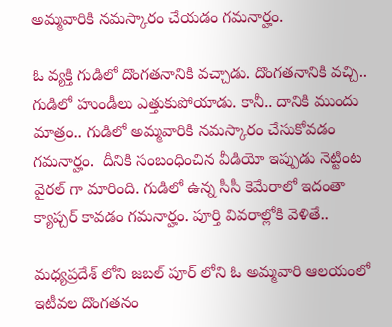అమ్మవారికి నమస్కారం చేయడం గమనార్హం.

ఓ వ్యక్తి గుడిలో దొంగతనానికి వచ్చాడు. దొంగతనానికి వచ్చి.. గుడిలో హుండీలు ఎత్తుకుపోయాడు. కానీ.. దానికి ముందు మాత్రం.. గుడిలో అమ్మవారికి నమస్కారం చేసుకోవడం గమనార్హం.  దీనికి సంబంధించిన వీడియో ఇప్పుడు నెట్టింట వైరల్ గా మారింది. గుడిలో ఉన్న సీసీ కెమేరాలో ఇదంతా క్యాప్చర్ కావడం గమనార్హం. పూర్తి వివరాల్లోకి వెళితే..

మధ్యప్రదేశ్ లోని జబల్ పూర్ లోని ఓ అమ్మవారి ఆలయంలో ఇటీవల దొంగతనం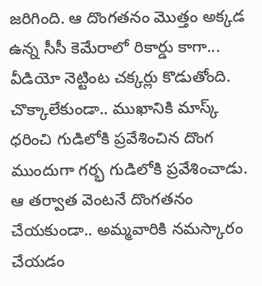జరిగింది. ఆ దొంగతనం మొత్తం అక్కడ ఉన్న సీసీ కెమేరాలో రికార్డు కాగా... వీడియో నెట్టింట చక్కర్లు కొడుతోంది. చొక్కాలేకుండా.. ముఖానికి మాస్క్ ధరించి గుడిలోకి ప్రవేశించిన దొంగ ముందుగా గర్భ గుడిలోకి ప్రవేశించాడు.  ఆ తర్వాత వెంటనే దొంగతనం చేయకుండా.. అమ్మవారికి నమస్కారం చేయడం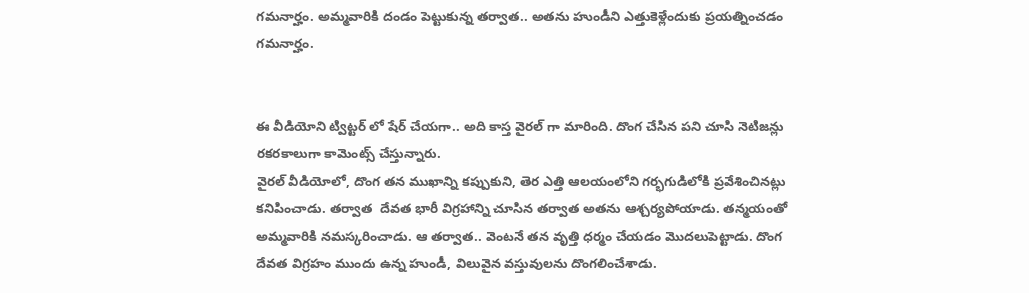గమనార్హం. అమ్మవారికి దండం పెట్టుకున్న తర్వాత.. అతను హుండీని ఎత్తుకెళ్లేందుకు ప్రయత్నించడం గమనార్హం.


ఈ వీడియోని ట్విట్టర్ లో షేర్ చేయగా.. అది కాస్త వైరల్ గా మారింది. దొంగ చేసిన పని చూసి నెటిజన్లు రకరకాలుగా కామెంట్స్ చేస్తున్నారు.
వైరల్ వీడియోలో, దొంగ తన ముఖాన్ని కప్పుకుని, తెర ఎత్తి ఆలయంలోని గర్భగుడిలోకి ప్రవేశించినట్లు కనిపించాడు. తర్వాత  దేవత భారీ విగ్రహాన్ని చూసిన తర్వాత అతను ఆశ్చర్యపోయాడు. తన్మయంతో అమ్మవారికి నమస్కరించాడు. ఆ తర్వాత.. వెంటనే తన వృత్తి ధర్మం చేయడం మొదలుపెట్టాడు. దొంగ దేవత విగ్రహం ముందు ఉన్న హుండీ, విలువైన వస్తువులను దొంగలించేశాడు.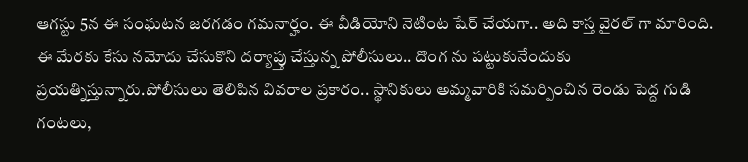ఆగస్టు 5న ఈ సంఘటన జరగడం గమనార్హం. ఈ వీడియోని నెటింట షేర్ చేయగా.. అది కాస్త వైరల్ గా మారింది. ఈ మేరకు కేసు నమోదు చేసుకొని దర్యాప్తు చేస్తున్న పోలీసులు.. దొంగ ను పట్టుకునేందుకు ప్రయత్నిస్తున్నారు.పోలీసులు తెలిపిన వివరాల ప్రకారం.. స్థానికులు అమ్మవారికి సమర్పించిన రెండు పెద్ద గుడి గంటలు,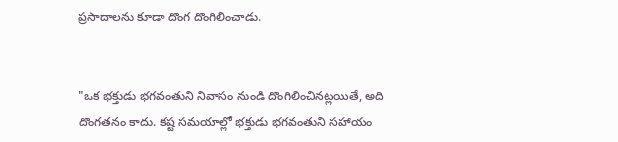ప్రసాదాలను కూడా దొంగ దొంగిలించాడు.


"ఒక భక్తుడు భగవంతుని నివాసం నుండి దొంగిలించినట్లయితే, అది దొంగతనం కాదు. కష్ట సమయాల్లో భక్తుడు భగవంతుని సహాయం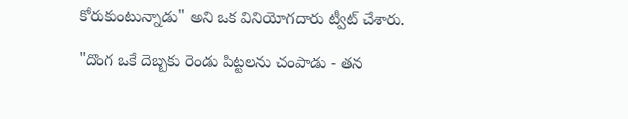కోరుకుంటున్నాడు" అని ఒక వినియోగదారు ట్వీట్ చేశారు.

"దొంగ ఒకే దెబ్బకు రెండు పిట్టలను చంపాడు - తన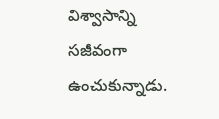విశ్వాసాన్ని సజీవంగా ఉంచుకున్నాడు.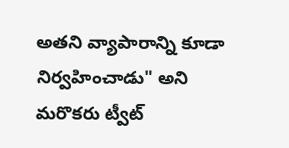అతని వ్యాపారాన్ని కూడా నిర్వహించాడు" అని మరొకరు ట్వీట్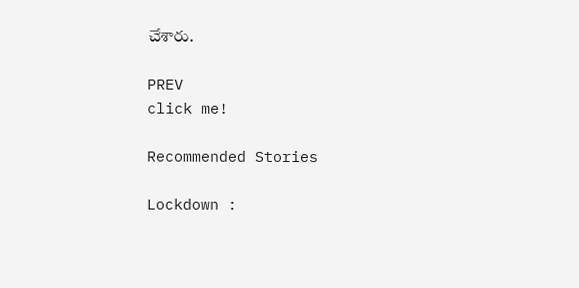చేశారు.

PREV
click me!

Recommended Stories

Lockdown :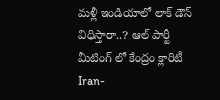మళ్లీ ఇండియాలో లాక్ డౌన్ విధిస్తారా..? ఆల్ పార్టీ మీటింగ్ లో కేంద్రం క్లారిటీ
Iran-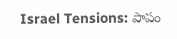Israel Tensions: పాపం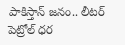పాకిస్తాన్ జనం.. లీటర్ పెట్రోల్ ధర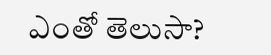ఎంతో తెలుసా?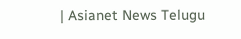| Asianet News Telugu